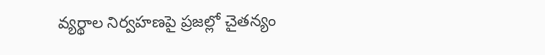వ్యర్థాల నిర్వహణపై ప్రజల్లో చైతన్యం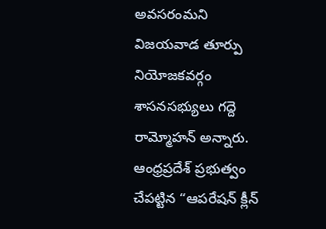అవసరంమని విజయవాడ తూర్పు నియోజకవర్గం శాసనసభ్యులు గద్దె రామ్మోహన్ అన్నారు. ఆంధ్రప్రదేశ్ ప్రభుత్వం చేపట్టిన “ఆపరేషన్ క్లీన్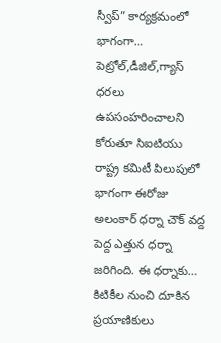స్వీప్” కార్యక్రమంలో భాగంగా…
పెట్రోల్,డీజిల్,గ్యాస్ ధరలు ఉపసంహరించాలని కోరుతూ సిఐటియు రాష్ట్ర కమిటీ పిలుపులో భాగంగా ఈరోజు అలంకార్ ధర్నా చౌక్ వద్ద పెద్ద ఎత్తున ధర్నా జరిగింది. ఈ ధర్నాకు…
కిటికీల నుంచి దూకిన ప్రయాణికులు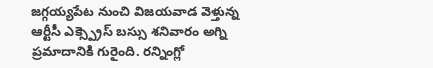జగ్గయ్యపేట నుంచి విజయవాడ వెళ్తున్న ఆర్టీసీ ఎక్స్ప్రెస్ బస్సు శనివారం అగ్ని ప్రమాదానికి గురైంది. రన్నింగ్లో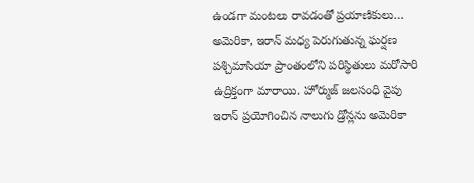ఉండగా మంటలు రావడంతో ప్రయాణికులు…
అమెరికా, ఇరాన్ మధ్య పెరుగుతున్న ఘర్షణ పశ్చిమాసియా ప్రాంతంలోని పరిస్థితులు మరోసారి ఉద్రిక్తంగా మారాయి. హోర్ముజ్ జలసంధి వైపు ఇరాన్ ప్రయోగించిన నాలుగు డ్రోన్లను అమెరికా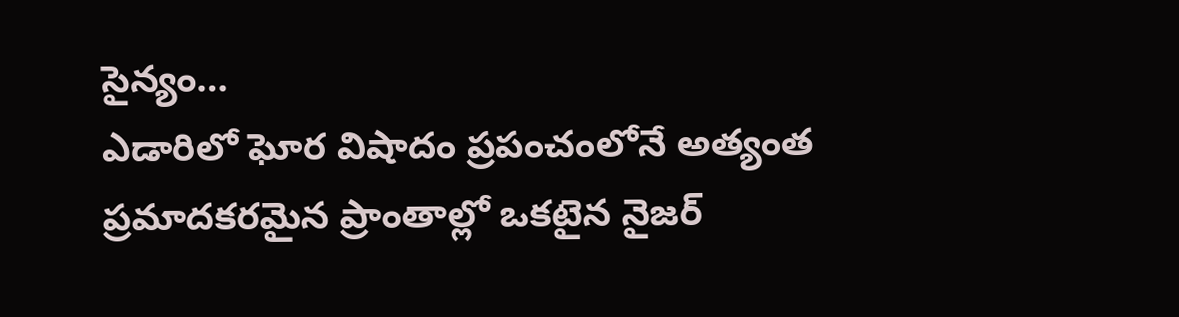సైన్యం…
ఎడారిలో ఘోర విషాదం ప్రపంచంలోనే అత్యంత ప్రమాదకరమైన ప్రాంతాల్లో ఒకటైన నైజర్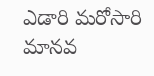ఎడారి మరోసారి మానవ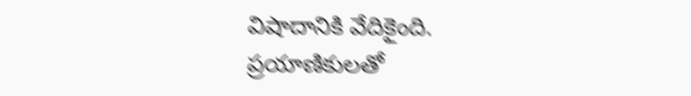విషాదానికి వేదికైంది. ప్రయాణికులతో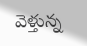వెళ్తున్న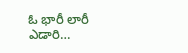ఓ భారీ లారీ ఎడారి…